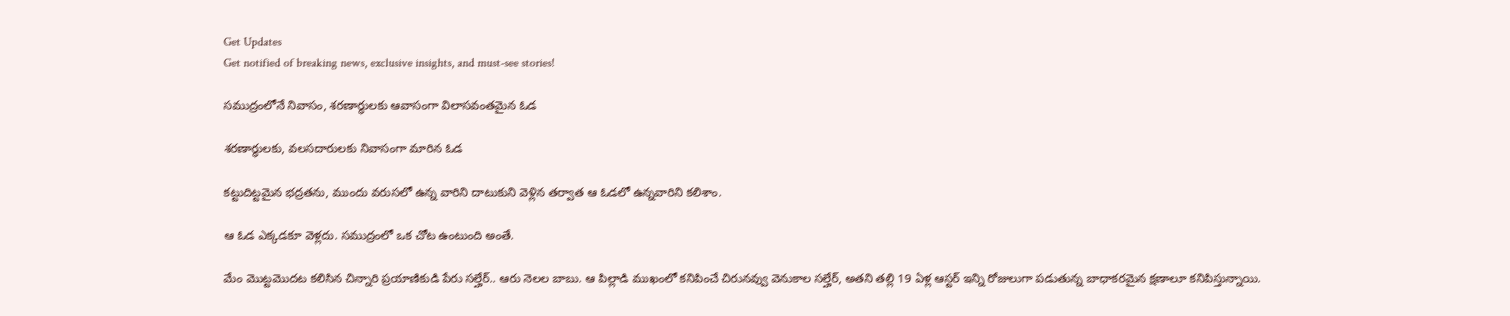Get Updates
Get notified of breaking news, exclusive insights, and must-see stories!

సముద్రంలోనే నివాసం, శరణార్థులకు ఆవాసంగా విలాసవంతమైన ఓడ

శరణార్థులకు, వలసదారులకు నివాసంగా మారిన ఓడ

కట్టుదిట్టమైన భద్రతను, ముందు వరుసలో ఉన్న వారిని దాటుకుని వెళ్లిన తర్వాత ఆ ఓడలో ఉన్నవారిని కలిశాం.

ఆ ఓడ ఎక్కడకూ వెళ్లదు. సముద్రంలో ఒక చోట ఉంటుంది అంతే.

మేం మొట్టమొదట కలిసిన చిన్నారి ప్రయాణికుడి పేరు సల్హేర్.. ఆరు నెలల బాబు. ఆ పిల్లాడి ముఖంలో కనిపించే చిరునవ్వు వెనుకాల సల్హేర్, అతని తల్లి 19 ఏళ్ల ఆస్టర్ ఇన్ని రోజులుగా పడుతున్న బాధాకరమైన క్షణాలూ కనిపిస్తున్నాయి.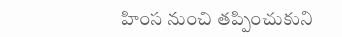హింస నుంచి తప్పించుకుని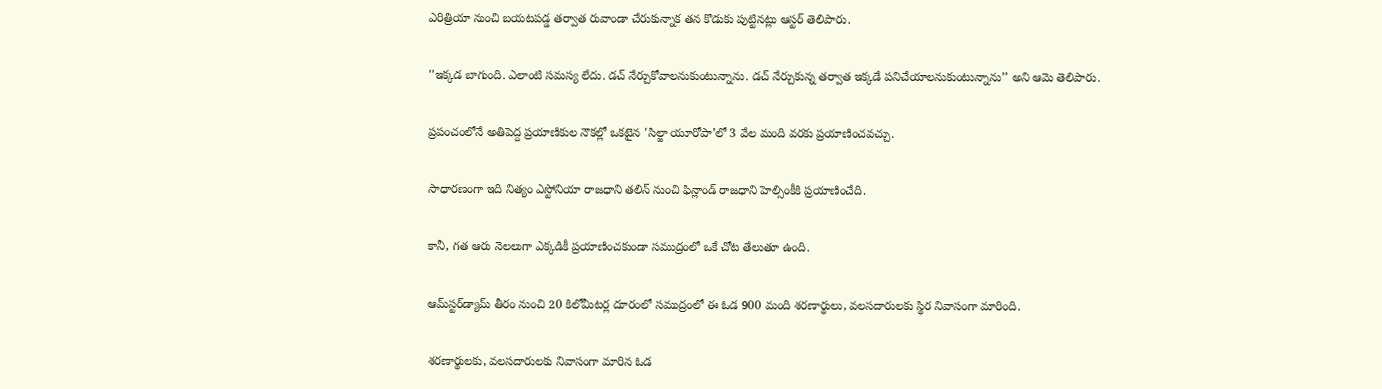ఎరిత్రియా నుంచి బయటపడ్డ తర్వాత రువాండా చేరుకున్నాక తన కొడుకు పుట్టినట్లు ఆస్టర్ తెలిపారు.

''ఇక్కడ బాగుంది. ఎలాంటి సమస్య లేదు. డచ్‌ నేర్చుకోవాలనుకుంటున్నాను. డచ్ నేర్చుకున్న తర్వాత ఇక్కడే పనిచేయాలనుకుంటున్నాను’’ అని ఆమె తెలిపారు.

ప్రపంచంలోనే అతిపెద్ద ప్రయాణికుల నౌకల్లో ఒకటైన 'సిల్జా యూరోపా’లో 3 వేల మంది వరకు ప్రయాణించవచ్చు.

సాధారణంగా ఇది నిత్యం ఎస్టోనియా రాజధాని తలిన్ నుంచి ఫిన్లాండ్ రాజధాని హెల్సింకీకి ప్రయాణించేది.

కానీ, గత ఆరు నెలలుగా ఎక్కడికీ ప్రయాణించకుండా సముద్రంలో ఒకే చోట తేలుతూ ఉంది.

ఆమ్‌స్టర్‌డ్యామ్‌ తీరం నుంచి 20 కిలోమీటర్ల దూరంలో సముద్రంలో ఈ ఓడ 900 మంది శరణార్థులు, వలసదారులకు స్థిర నివాసంగా మారింది.

శరణార్థులకు, వలసదారులకు నివాసంగా మారిన ఓడ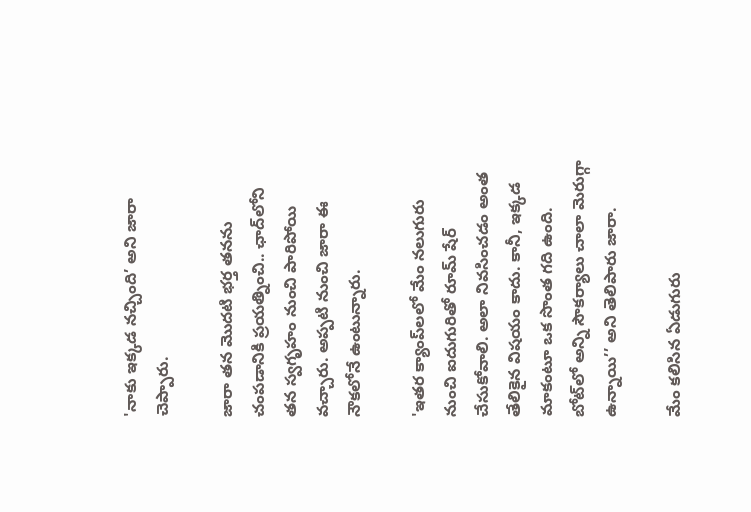'నాకు ఇక్కడ నచ్చింది’ అని జారా చెప్పారు.

జారా తన మొదటి భర్త తనను చంపడానికి ప్రయత్నించి.. ఛాద్‌లోని తన స్వగృహం నుంచి పారిపోయి వచ్చారు. అప్పటి నుంచి జారా ఈ నౌకలోనే ఉంటున్నారు.

'ఇతర క్యాంప్‌లలో మేం నలుగురు నుంచి ఐదుగురితో రూమ్ షేర్ చేసుకోవాలి. అలా నివసించడం అంత తేలికైన విషయం కాదు. కానీ, ఇక్కడ మాకంటూ ఒక సొంత గది ఉంది. బోట్‌లో అన్ని సౌకర్యాలు చాలా మెరుగ్గా ఉన్నాయి’’ అని తెలిపారు జారా.

మేం కలిసిన ఏడుగురు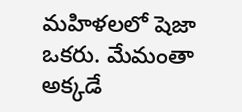మహిళలలో షెజా ఒకరు. మేమంతా అక్కడే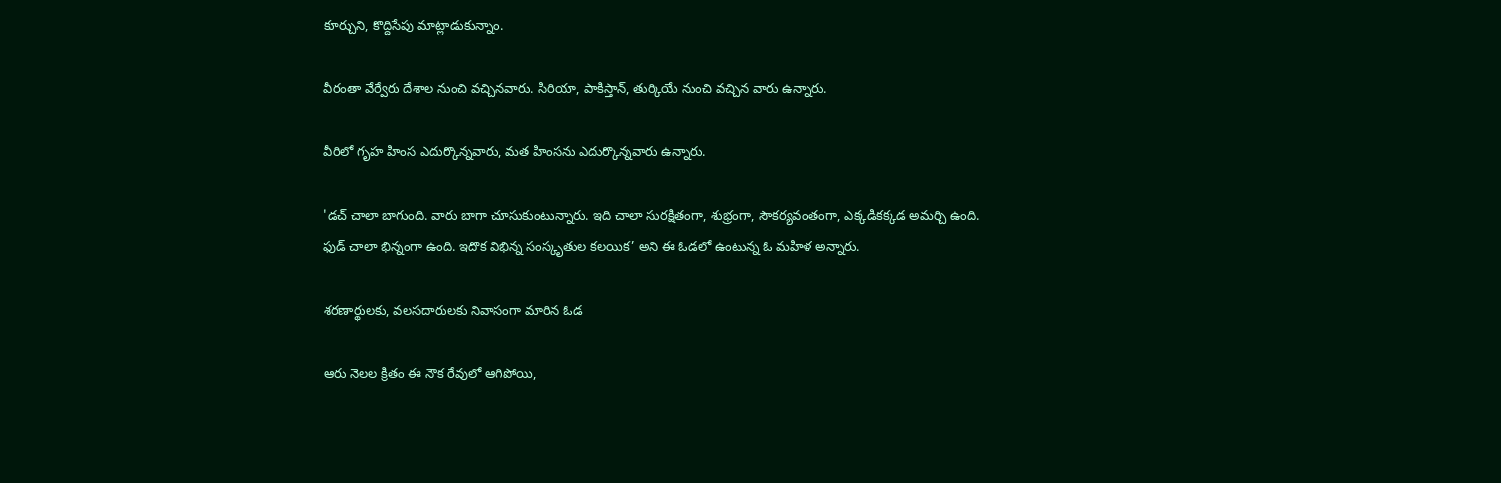కూర్చుని, కొద్దిసేపు మాట్లాడుకున్నాం.

వీరంతా వేర్వేరు దేశాల నుంచి వచ్చినవారు. సిరియా, పాకిస్తాన్, తుర్కియే నుంచి వచ్చిన వారు ఉన్నారు.

వీరిలో గృహ హింస ఎదుర్కొన్నవారు, మత హింసను ఎదుర్కొన్నవారు ఉన్నారు.

'డచ్ చాలా బాగుంది. వారు బాగా చూసుకుంటున్నారు. ఇది చాలా సురక్షితంగా, శుభ్రంగా, సౌకర్యవంతంగా, ఎక్కడికక్కడ అమర్చి ఉంది. ఫుడ్ చాలా భిన్నంగా ఉంది. ఇదొక విభిన్న సంస్కృతుల కలయిక’ అని ఈ ఓడలో ఉంటున్న ఓ మహిళ అన్నారు.

శరణార్థులకు, వలసదారులకు నివాసంగా మారిన ఓడ

ఆరు నెలల క్రితం ఈ నౌక రేవులో ఆగిపోయి,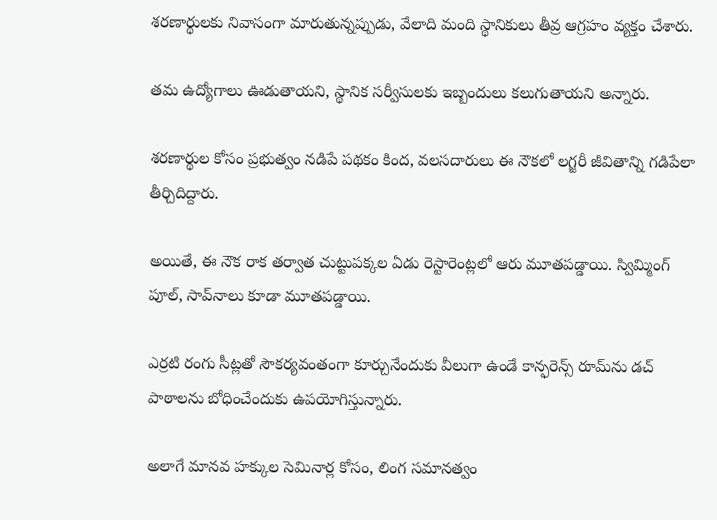శరణార్థులకు నివాసంగా మారుతున్నప్పుడు, వేలాది మంది స్థానికులు తీవ్ర ఆగ్రహం వ్యక్తం చేశారు.

తమ ఉద్యోగాలు ఊడుతాయని, స్థానిక సర్వీసులకు ఇబ్బందులు కలుగుతాయని అన్నారు.

శరణార్థుల కోసం ప్రభుత్వం నడిపే పథకం కింద, వలసదారులు ఈ నౌకలో లగ్జరీ జీవితాన్ని గడిపేలా తీర్చిదిద్దారు.

అయితే, ఈ నౌక రాక తర్వాత చుట్టుపక్కల ఏడు రెస్టారెంట్లలో ఆరు మూతపడ్డాయి. స్విమ్మింగ్ పూల్, సావ్‌నాలు కూడా మూతపడ్డాయి.

ఎర్రటి రంగు సీట్లతో సౌకర్యవంతంగా కూర్చునేందుకు వీలుగా ఉండే కాన్ఫరెన్స్ రూమ్‌ను డచ్ పాఠాలను బోధించేందుకు ఉపయోగిస్తున్నారు.

అలాగే మానవ హక్కుల సెమినార్ల కోసం, లింగ సమానత్వం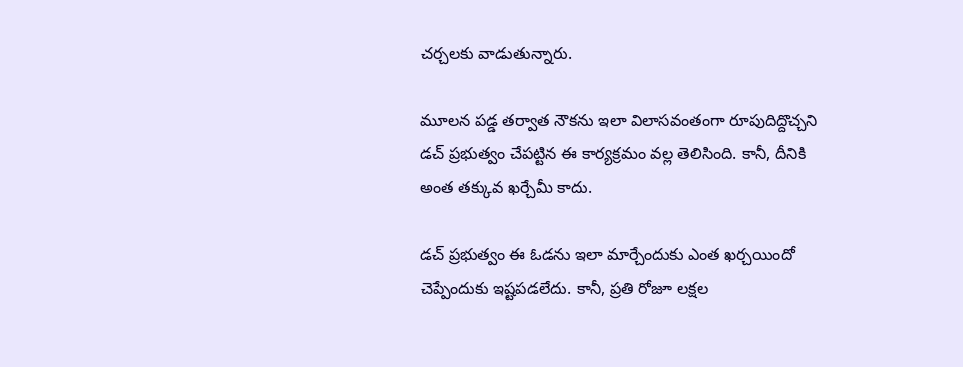చర్చలకు వాడుతున్నారు.

మూలన పడ్డ తర్వాత నౌకను ఇలా విలాసవంతంగా రూపుదిద్దొచ్చని డచ్ ప్రభుత్వం చేపట్టిన ఈ కార్యక్రమం వల్ల తెలిసింది. కానీ, దీనికి అంత తక్కువ ఖర్చేమీ కాదు.

డచ్ ప్రభుత్వం ఈ ఓడను ఇలా మార్చేందుకు ఎంత ఖర్చయిందో చెప్పేందుకు ఇష్టపడలేదు. కానీ, ప్రతి రోజూ లక్షల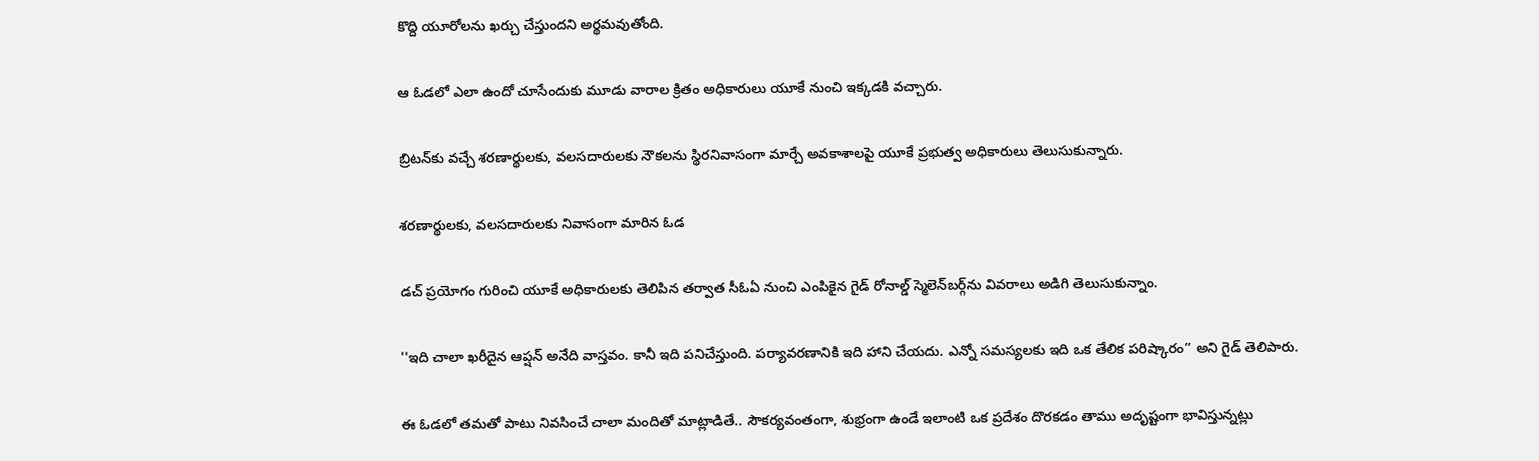కొద్ది యూరోలను ఖర్చు చేస్తుందని అర్థమవుతోంది.

ఆ ఓడలో ఎలా ఉందో చూసేందుకు మూడు వారాల క్రితం అధికారులు యూకే నుంచి ఇక్కడకి వచ్చారు.

బ్రిటన్‌కు వచ్చే శరణార్థులకు, వలసదారులకు నౌకలను స్థిరనివాసంగా మార్చే అవకాశాలపై యూకే ప్రభుత్వ అధికారులు తెలుసుకున్నారు.

శరణార్థులకు, వలసదారులకు నివాసంగా మారిన ఓడ

డచ్ ప్రయోగం గురించి యూకే అధికారులకు తెలిపిన తర్వాత సీఓఏ నుంచి ఎంపికైన గైడ్ రోనాల్డ్ స్మెలెన్‌బర్గ్‌ను వివరాలు అడిగి తెలుసుకున్నాం.

''ఇది చాలా ఖరీదైన ఆప్షన్ అనేది వాస్తవం. కానీ ఇది పనిచేస్తుంది. పర్యావరణానికి ఇది హాని చేయదు. ఎన్నో సమస్యలకు ఇది ఒక తేలిక పరిష్కారం’’ అని గైడ్ తెలిపారు.

ఈ ఓడలో తమతో పాటు నివసించే చాలా మందితో మాట్లాడితే.. సౌకర్యవంతంగా, శుభ్రంగా ఉండే ఇలాంటి ఒక ప్రదేశం దొరకడం తాము అదృష్టంగా భావిస్తున్నట్లు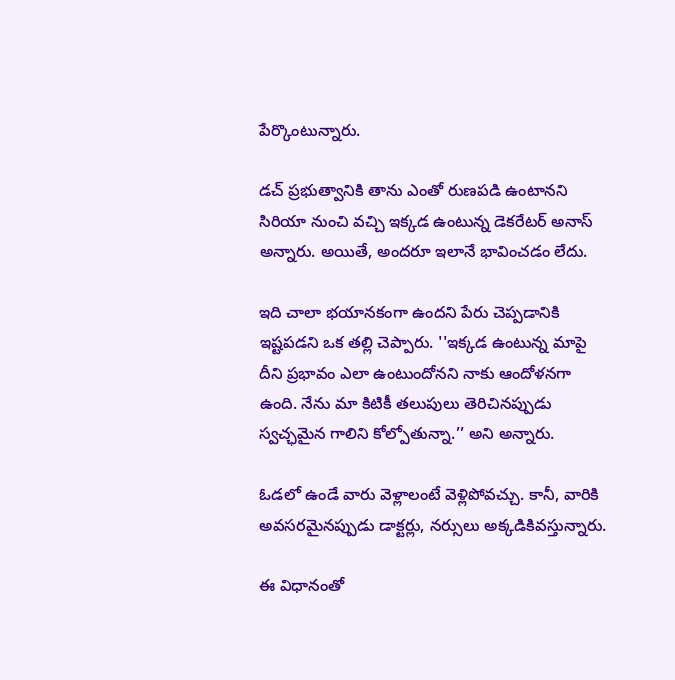పేర్కొంటున్నారు.

డచ్‌ ప్రభుత్వానికి తాను ఎంతో రుణపడి ఉంటానని సిరియా నుంచి వచ్చి ఇక్కడ ఉంటున్న డెకరేటర్ అనాస్ అన్నారు. అయితే, అందరూ ఇలానే భావించడం లేదు.

ఇది చాలా భయానకంగా ఉందని పేరు చెప్పడానికి ఇష్టపడని ఒక తల్లి చెప్పారు. ''ఇక్కడ ఉంటున్న మాపై దీని ప్రభావం ఎలా ఉంటుందోనని నాకు ఆందోళనగా ఉంది. నేను మా కిటికీ తలుపులు తెరిచినప్పుడు స్వచ్ఛమైన గాలిని కోల్పోతున్నా.’’ అని అన్నారు.

ఓడలో ఉండే వారు వెళ్లాలంటే వెళ్లిపోవచ్చు. కానీ, వారికి అవసరమైనప్పుడు డాక్టర్లు, నర్సులు అక్కడికివస్తున్నారు.

ఈ విధానంతో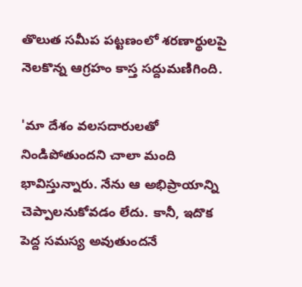తొలుత సమీప పట్టణంలో శరణార్థులపై నెలకొన్న ఆగ్రహం కాస్త సద్దుమణిగింది.

'మా దేశం వలసదారులతో నిండిపోతుందని చాలా మంది భావిస్తున్నారు. నేను ఆ అభిప్రాయాన్ని చెప్పాలనుకోవడం లేదు. కానీ, ఇదొక పెద్ద సమస్య అవుతుందనే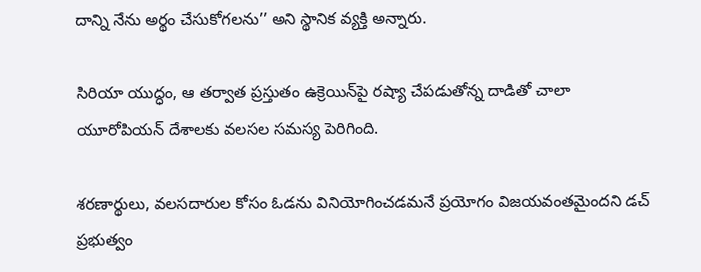దాన్ని నేను అర్థం చేసుకోగలను’’ అని స్థానిక వ్యక్తి అన్నారు.

సిరియా యుద్ధం, ఆ తర్వాత ప్రస్తుతం ఉక్రెయిన్‌పై రష్యా చేపడుతోన్న దాడితో చాలా యూరోపియన్ దేశాలకు వలసల సమస్య పెరిగింది.

శరణార్థులు, వలసదారుల కోసం ఓడను వినియోగించడమనే ప్రయోగం విజయవంతమైందని డచ్ ప్రభుత్వం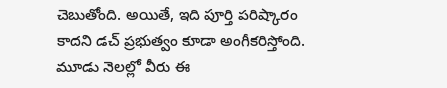చెబుతోంది. అయితే, ఇది పూర్తి పరిష్కారం కాదని డచ్ ప్రభుత్వం కూడా అంగీకరిస్తోంది. మూడు నెలల్లో వీరు ఈ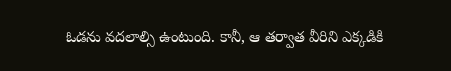ఓడను వదలాల్సి ఉంటుంది. కానీ, ఆ తర్వాత వీరిని ఎక్కడికి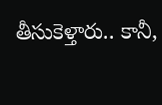తీసుకెళ్తారు.. కానీ,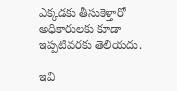ఎక్కడకు తీసుకెళ్తారో అధికారులకు కూడా ఇప్పటివరకు తెలియదు.

ఇవి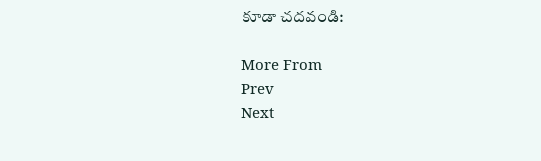కూడా చదవండి:

More From
Prev
Next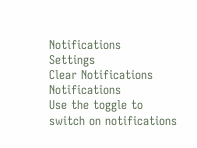Notifications
Settings
Clear Notifications
Notifications
Use the toggle to switch on notifications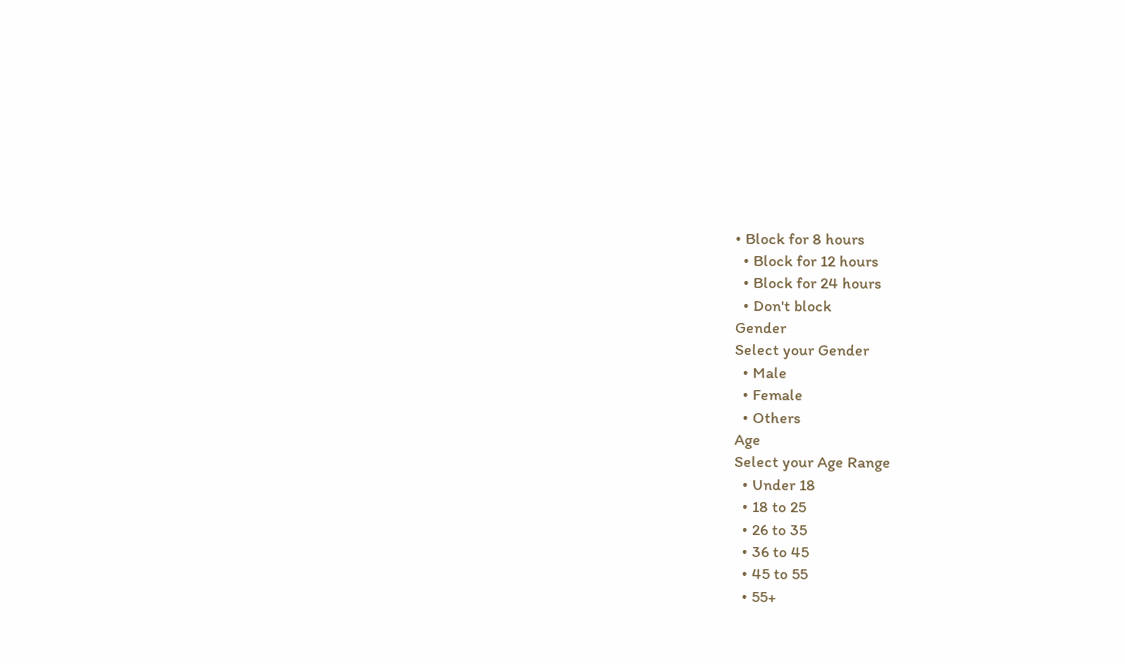• Block for 8 hours
  • Block for 12 hours
  • Block for 24 hours
  • Don't block
Gender
Select your Gender
  • Male
  • Female
  • Others
Age
Select your Age Range
  • Under 18
  • 18 to 25
  • 26 to 35
  • 36 to 45
  • 45 to 55
  • 55+